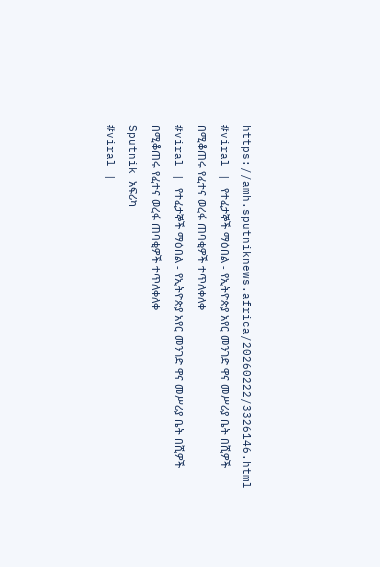https://amh.sputniknews.africa/20260222/3326146.html
#viral | የተፈታኞች ማዕበል - የኢትዮጵያ አየር መንገድ ዋና መሥሪያ ቤት በሺዎች በሚቆጠሩ የፈተና ወረፋ ጠባቂዎች ተጥለቀለቀ
#viral | የተፈታኞች ማዕበል - የኢትዮጵያ አየር መንገድ ዋና መሥሪያ ቤት በሺዎች በሚቆጠሩ የፈተና ወረፋ ጠባቂዎች ተጥለቀለቀ
Sputnik አፍሪካ
#viral |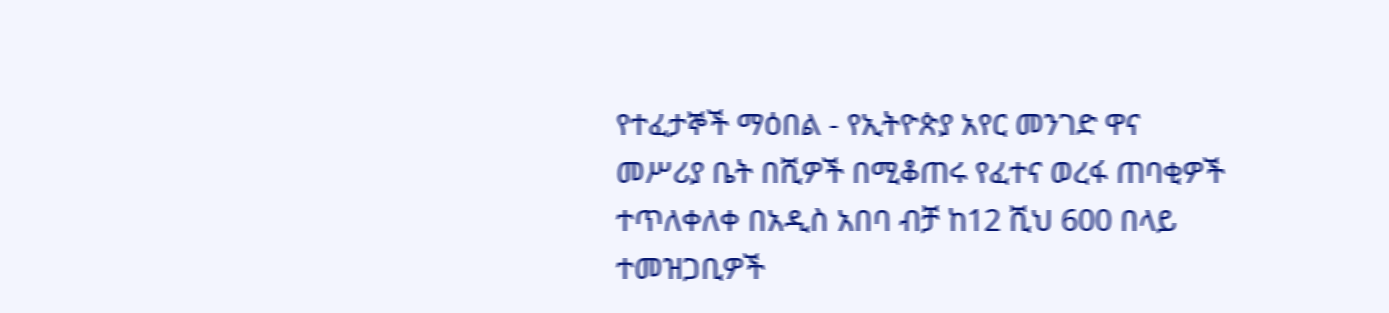የተፈታኞች ማዕበል - የኢትዮጵያ አየር መንገድ ዋና መሥሪያ ቤት በሺዎች በሚቆጠሩ የፈተና ወረፋ ጠባቂዎች ተጥለቀለቀ በአዲስ አበባ ብቻ ከ12 ሺህ 600 በላይ ተመዝጋቢዎች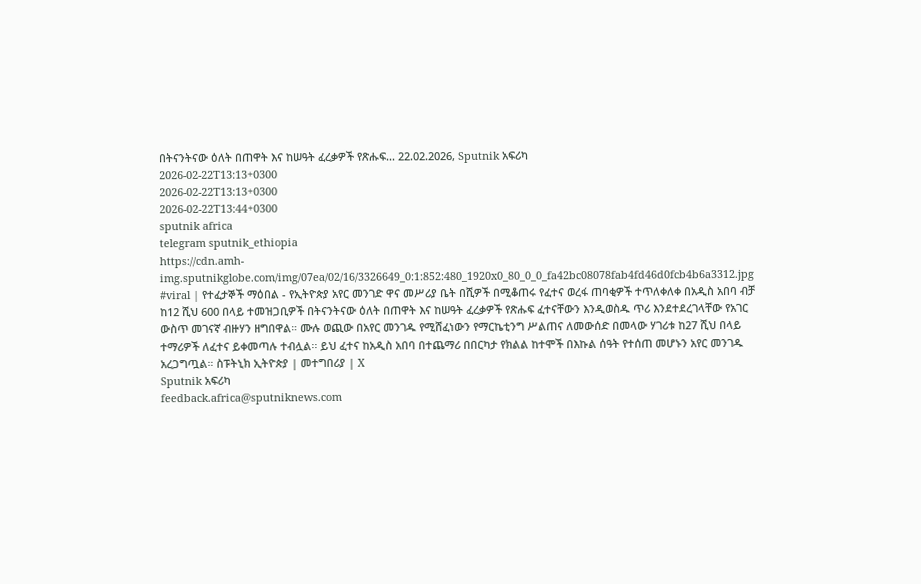በትናንትናው ዕለት በጠዋት እና ከሠዓት ፈረቃዎች የጽሑፍ... 22.02.2026, Sputnik አፍሪካ
2026-02-22T13:13+0300
2026-02-22T13:13+0300
2026-02-22T13:44+0300
sputnik africa
telegram sputnik_ethiopia
https://cdn.amh-img.sputnikglobe.com/img/07ea/02/16/3326649_0:1:852:480_1920x0_80_0_0_fa42bc08078fab4fd46d0fcb4b6a3312.jpg
#viral | የተፈታኞች ማዕበል - የኢትዮጵያ አየር መንገድ ዋና መሥሪያ ቤት በሺዎች በሚቆጠሩ የፈተና ወረፋ ጠባቂዎች ተጥለቀለቀ በአዲስ አበባ ብቻ ከ12 ሺህ 600 በላይ ተመዝጋቢዎች በትናንትናው ዕለት በጠዋት እና ከሠዓት ፈረቃዎች የጽሑፍ ፈተናቸውን እንዲወስዱ ጥሪ እንደተደረገላቸው የአገር ውስጥ መገናኛ ብዙሃን ዘግበዋል። ሙሉ ወጪው በአየር መንገዱ የሚሸፈነውን የማርኬቲንግ ሥልጠና ለመውሰድ በመላው ሃገሪቱ ከ27 ሺህ በላይ ተማሪዎች ለፈተና ይቀመጣሉ ተብሏል፡፡ ይህ ፈተና ከአዲስ አበባ በተጨማሪ በበርካታ የክልል ከተሞች በእኩል ሰዓት የተሰጠ መሆኑን አየር መንገዱ አረጋግጧል። ስፑትኒክ ኢትዮጵያ | መተግበሪያ | X
Sputnik አፍሪካ
feedback.africa@sputniknews.com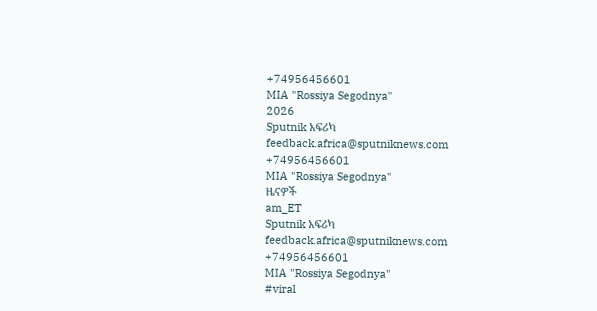+74956456601
MIA "Rossiya Segodnya"
2026
Sputnik አፍሪካ
feedback.africa@sputniknews.com
+74956456601
MIA "Rossiya Segodnya"
ዜናዎች
am_ET
Sputnik አፍሪካ
feedback.africa@sputniknews.com
+74956456601
MIA "Rossiya Segodnya"
#viral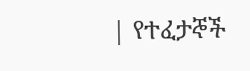| የተፈታኞች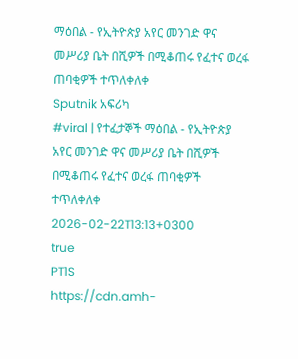ማዕበል - የኢትዮጵያ አየር መንገድ ዋና መሥሪያ ቤት በሺዎች በሚቆጠሩ የፈተና ወረፋ ጠባቂዎች ተጥለቀለቀ
Sputnik አፍሪካ
#viral | የተፈታኞች ማዕበል - የኢትዮጵያ አየር መንገድ ዋና መሥሪያ ቤት በሺዎች በሚቆጠሩ የፈተና ወረፋ ጠባቂዎች ተጥለቀለቀ
2026-02-22T13:13+0300
true
PT1S
https://cdn.amh-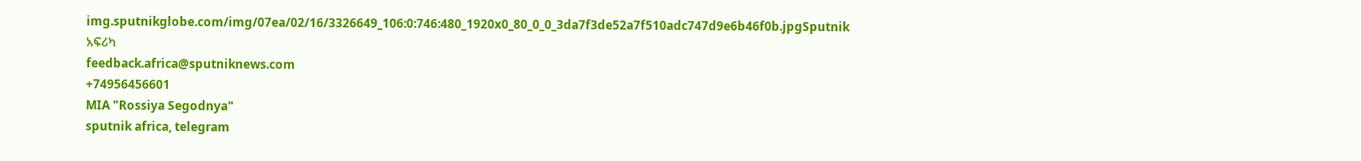img.sputnikglobe.com/img/07ea/02/16/3326649_106:0:746:480_1920x0_80_0_0_3da7f3de52a7f510adc747d9e6b46f0b.jpgSputnik አፍሪካ
feedback.africa@sputniknews.com
+74956456601
MIA "Rossiya Segodnya"
sputnik africa, telegram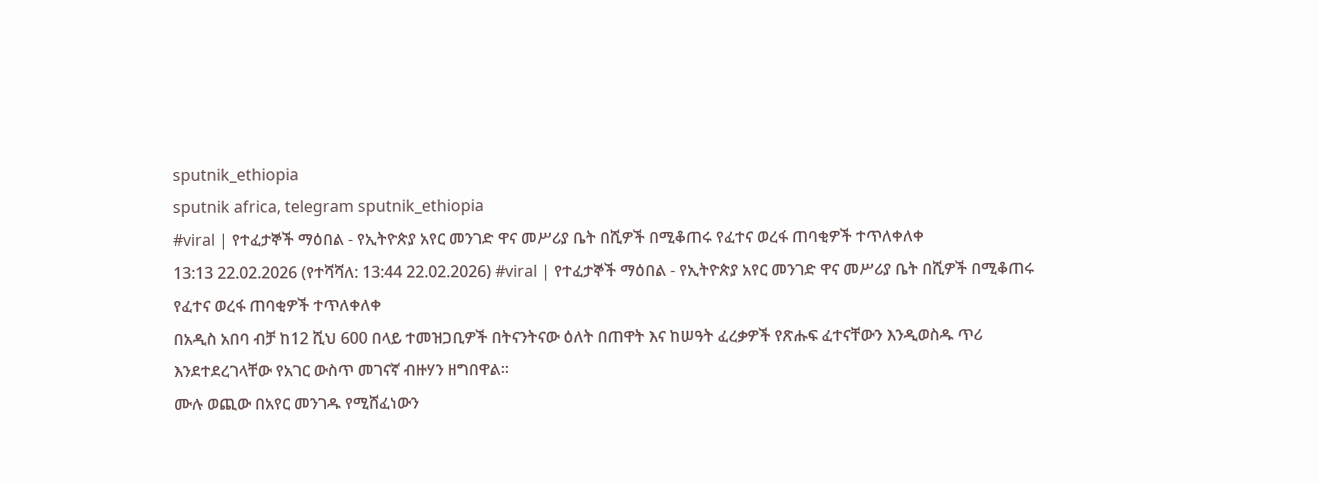sputnik_ethiopia
sputnik africa, telegram sputnik_ethiopia
#viral | የተፈታኞች ማዕበል - የኢትዮጵያ አየር መንገድ ዋና መሥሪያ ቤት በሺዎች በሚቆጠሩ የፈተና ወረፋ ጠባቂዎች ተጥለቀለቀ
13:13 22.02.2026 (የተሻሻለ: 13:44 22.02.2026) #viral | የተፈታኞች ማዕበል - የኢትዮጵያ አየር መንገድ ዋና መሥሪያ ቤት በሺዎች በሚቆጠሩ የፈተና ወረፋ ጠባቂዎች ተጥለቀለቀ
በአዲስ አበባ ብቻ ከ12 ሺህ 600 በላይ ተመዝጋቢዎች በትናንትናው ዕለት በጠዋት እና ከሠዓት ፈረቃዎች የጽሑፍ ፈተናቸውን እንዲወስዱ ጥሪ እንደተደረገላቸው የአገር ውስጥ መገናኛ ብዙሃን ዘግበዋል።
ሙሉ ወጪው በአየር መንገዱ የሚሸፈነውን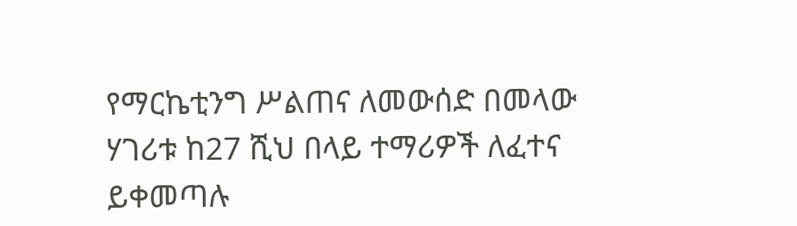የማርኬቲንግ ሥልጠና ለመውሰድ በመላው ሃገሪቱ ከ27 ሺህ በላይ ተማሪዎች ለፈተና ይቀመጣሉ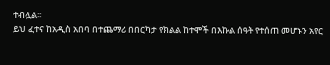ተብሏል፡፡
ይህ ፈተና ከአዲስ አበባ በተጨማሪ በበርካታ የክልል ከተሞች በእኩል ሰዓት የተሰጠ መሆኑን አየር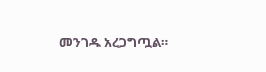መንገዱ አረጋግጧል።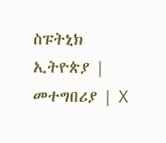ስፑትኒክ ኢትዮጵያ | መተግበሪያ | X